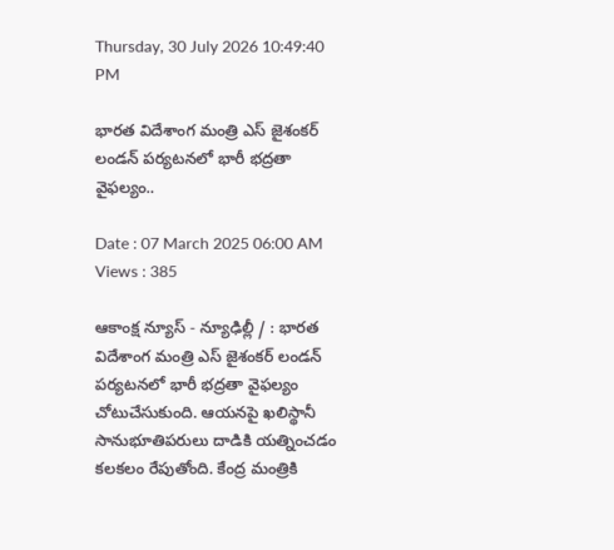Thursday, 30 July 2026 10:49:40 PM

భారత విదేశాంగ మంత్రి ఎస్‌ జైశంకర్‌ లండన్‌ పర్యటనలో భారీ భద్రతా వైఫల్యం..

Date : 07 March 2025 06:00 AM Views : 385

ఆకాంక్ష న్యూస్ - న్యూఢిల్లీ / : భారత విదేశాంగ మంత్రి ఎస్‌ జైశంకర్‌ లండన్‌ పర్యటనలో భారీ భద్రతా వైఫల్యం చోటుచేసుకుంది. ఆయనపై ఖలిస్థానీ సానుభూతిపరులు దాడికి యత్నించడం కలకలం రేపుతోంది. కేంద్ర మంత్రికి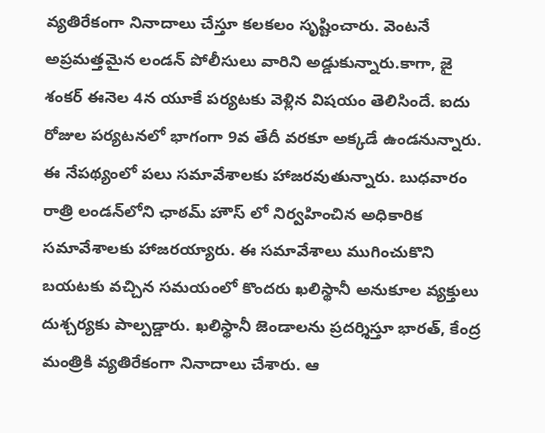వ్యతిరేకంగా నినాదాలు చేస్తూ కలకలం సృష్టించారు. వెంటనే అప్రమత్తమైన లండన్‌ పోలీసులు వారిని అడ్డుకున్నారు.కాగా, జై శంకర్‌ ఈనెల 4న యూకే పర్యటకు వెళ్లిన విషయం తెలిసిందే. ఐదు రోజుల పర్యటనలో భాగంగా 9వ తేదీ వరకూ అక్కడే ఉండనున్నారు. ఈ నేపథ్యంలో పలు సమావేశాలకు హాజరవుతున్నారు. బుధవారం రాత్రి లండన్‌లోని ఛాఠమ్‌ హౌస్‌ లో నిర్వహించిన అధికారిక సమావేశాలకు హాజరయ్యారు. ఈ సమావేశాలు ముగించుకొని బయటకు వచ్చిన సమయంలో కొందరు ఖలిస్థానీ అనుకూల వ్యక్తులు దుశ్చర్యకు పాల్పడ్డారు. ఖలిస్థానీ జెండాలను ప్రదర్శిస్తూ భారత్‌, కేంద్ర మంత్రికి వ్యతిరేకంగా నినాదాలు చేశారు. ఆ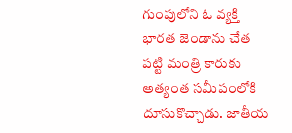గుంపులోని ఓ వ్యక్తి భారత జెండాను చేత పట్టి మంత్రి కారుకు అత్యంత సమీపంలోకి దూసుకొచ్చాడు. జాతీయ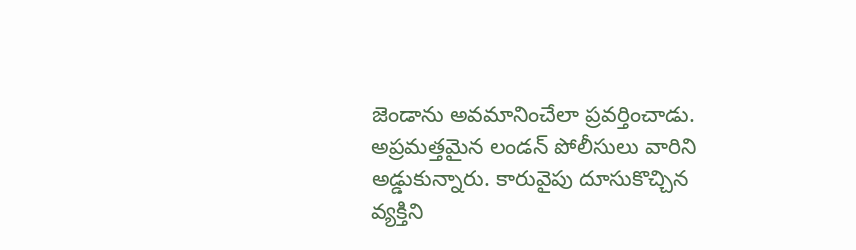జెండాను అవమానించేలా ప్రవర్తించాడు. అప్రమత్తమైన లండన్‌ పోలీసులు వారిని అడ్డుకున్నారు. కారువైపు దూసుకొచ్చిన వ్యక్తిని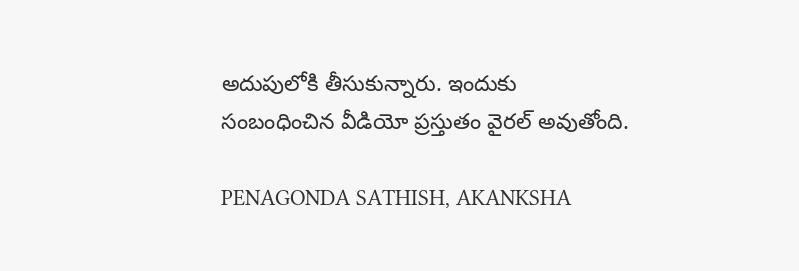అదుపులోకి తీసుకున్నారు. ఇందుకు సంబంధించిన వీడియో ప్రస్తుతం వైరల్‌ అవుతోంది.

PENAGONDA SATHISH, AKANKSHA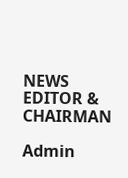NEWS EDITOR & CHAIRMAN

Admin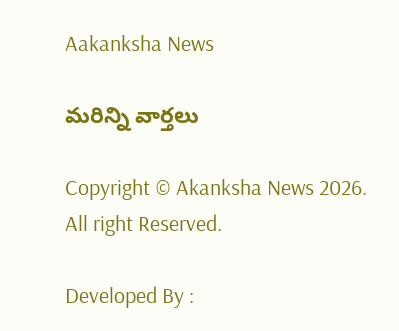Aakanksha News

మరిన్ని వార్తలు

Copyright © Akanksha News 2026. All right Reserved.

Developed By :